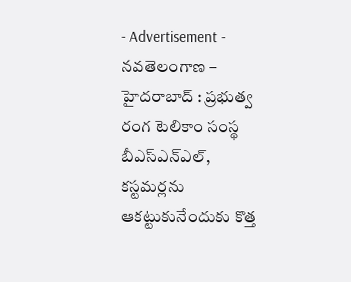- Advertisement -
నవతెలంగాణ – హైదరాబాద్ : ప్రభుత్వ రంగ టెలికాం సంస్థ బీఎస్ఎన్ఎల్, కస్టమర్లను ఆకట్టుకునేందుకు కొత్త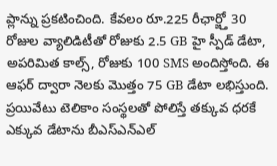ప్లాన్ను ప్రకటించింది. కేవలం రూ.225 రీఛార్జ్తో 30 రోజుల వ్యాలిడిటీతో రోజుకు 2.5 GB హై స్పీడ్ డేటా, అపరిమిత కాల్స్, రోజుకు 100 SMS అందిస్తోంది. ఈ ఆఫర్ ద్వారా నెలకు మొత్తం 75 GB డేటా లభిస్తుంది. ప్రయివేటు టెలికాం సంస్థలతో పోలిస్తే తక్కువ ధరకే ఎక్కువ డేటాను బీఎస్ఎన్ఎల్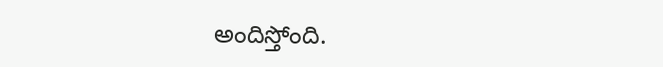అందిస్తోంది.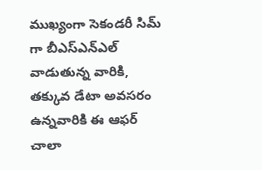ముఖ్యంగా సెకండరీ సిమ్ గా బీఎస్ఎన్ఎల్ వాడుతున్న వారికి, తక్కువ డేటా అవసరం ఉన్నవారికి ఈ ఆఫర్ చాలా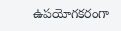ఉపయోగకరంగా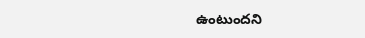ఉంటుందని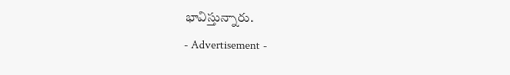భావిస్తున్నారు.
- Advertisement -